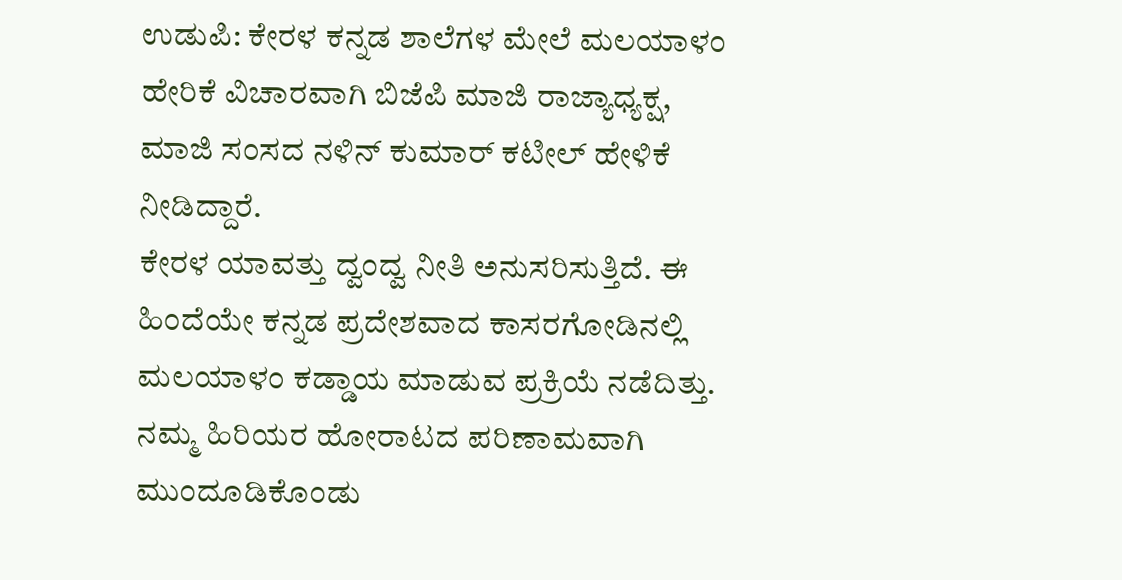ಉಡುಪಿ: ಕೇರಳ ಕನ್ನಡ ಶಾಲೆಗಳ ಮೇಲೆ ಮಲಯಾಳಂ ಹೇರಿಕೆ ವಿಚಾರವಾಗಿ ಬಿಜೆಪಿ ಮಾಜಿ ರಾಜ್ಯಾಧ್ಯಕ್ಷ, ಮಾಜಿ ಸಂಸದ ನಳಿನ್ ಕುಮಾರ್ ಕಟೀಲ್ ಹೇಳಿಕೆ ನೀಡಿದ್ದಾರೆ.
ಕೇರಳ ಯಾವತ್ತು ದ್ವಂದ್ವ ನೀತಿ ಅನುಸರಿಸುತ್ತಿದೆ. ಈ ಹಿಂದೆಯೇ ಕನ್ನಡ ಪ್ರದೇಶವಾದ ಕಾಸರಗೋಡಿನಲ್ಲಿ ಮಲಯಾಳಂ ಕಡ್ಡಾಯ ಮಾಡುವ ಪ್ರಕ್ರಿಯೆ ನಡೆದಿತ್ತು. ನಮ್ಮ ಹಿರಿಯರ ಹೋರಾಟದ ಪರಿಣಾಮವಾಗಿ ಮುಂದೂಡಿಕೊಂಡು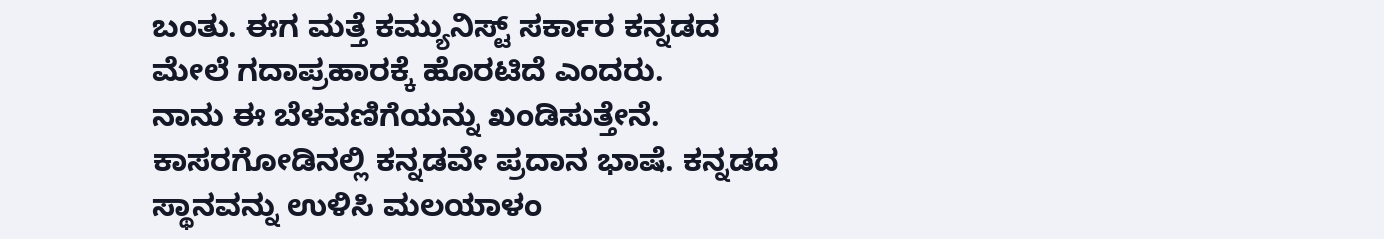ಬಂತು. ಈಗ ಮತ್ತೆ ಕಮ್ಯುನಿಸ್ಟ್ ಸರ್ಕಾರ ಕನ್ನಡದ ಮೇಲೆ ಗದಾಪ್ರಹಾರಕ್ಕೆ ಹೊರಟಿದೆ ಎಂದರು.
ನಾನು ಈ ಬೆಳವಣಿಗೆಯನ್ನು ಖಂಡಿಸುತ್ತೇನೆ. ಕಾಸರಗೋಡಿನಲ್ಲಿ ಕನ್ನಡವೇ ಪ್ರದಾನ ಭಾಷೆ. ಕನ್ನಡದ ಸ್ಥಾನವನ್ನು ಉಳಿಸಿ ಮಲಯಾಳಂ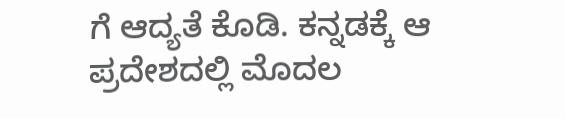ಗೆ ಆದ್ಯತೆ ಕೊಡಿ. ಕನ್ನಡಕ್ಕೆ ಆ ಪ್ರದೇಶದಲ್ಲಿ ಮೊದಲ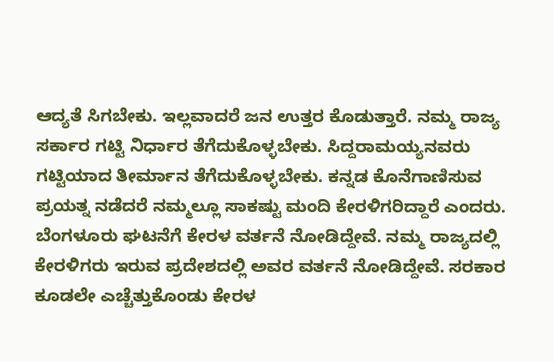ಆದ್ಯತೆ ಸಿಗಬೇಕು. ಇಲ್ಲವಾದರೆ ಜನ ಉತ್ತರ ಕೊಡುತ್ತಾರೆ. ನಮ್ಮ ರಾಜ್ಯ ಸರ್ಕಾರ ಗಟ್ಟಿ ನಿರ್ಧಾರ ತೆಗೆದುಕೊಳ್ಳಬೇಕು. ಸಿದ್ದರಾಮಯ್ಯನವರು ಗಟ್ಟಿಯಾದ ತೀರ್ಮಾನ ತೆಗೆದುಕೊಳ್ಳಬೇಕು. ಕನ್ನಡ ಕೊನೆಗಾಣಿಸುವ ಪ್ರಯತ್ನ ನಡೆದರೆ ನಮ್ಮಲ್ಲೂ ಸಾಕಷ್ಟು ಮಂದಿ ಕೇರಳಿಗರಿದ್ದಾರೆ ಎಂದರು.
ಬೆಂಗಳೂರು ಘಟನೆಗೆ ಕೇರಳ ವರ್ತನೆ ನೋಡಿದ್ದೇವೆ. ನಮ್ಮ ರಾಜ್ಯದಲ್ಲಿ ಕೇರಳಿಗರು ಇರುವ ಪ್ರದೇಶದಲ್ಲಿ ಅವರ ವರ್ತನೆ ನೋಡಿದ್ದೇವೆ. ಸರಕಾರ ಕೂಡಲೇ ಎಚ್ಚೆತ್ತುಕೊಂಡು ಕೇರಳ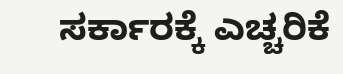ಸರ್ಕಾರಕ್ಕೆ ಎಚ್ಚರಿಕೆ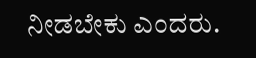ನೀಡಬೇಕು ಎಂದರು.